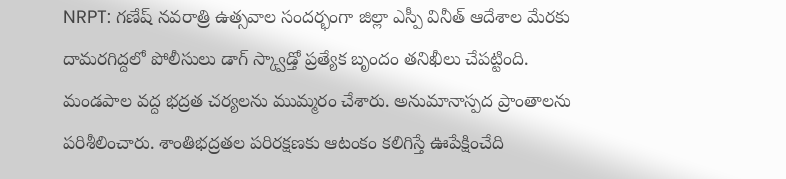NRPT: గణేష్ నవరాత్రి ఉత్సవాల సందర్భంగా జిల్లా ఎస్పీ వినీత్ ఆదేశాల మేరకు దామరగిద్దలో పోలీసులు డాగ్ స్క్వాడ్తో ప్రత్యేక బృందం తనిఖీలు చేపట్టింది. మండపాల వద్ద భద్రత చర్యలను ముమ్మరం చేశారు. అనుమానాస్పద ప్రాంతాలను పరిశీలించారు. శాంతిభద్రతల పరిరక్షణకు ఆటంకం కలిగిస్తే ఊపేక్షించేది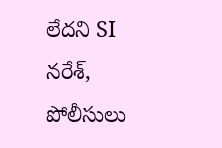లేదని SI నరేశ్, పోలీసులు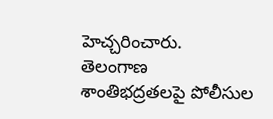హెచ్చరించారు.
తెలంగాణ
శాంతిభద్రతలపై పోలీసుల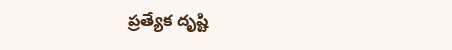ప్రత్యేక దృష్టి